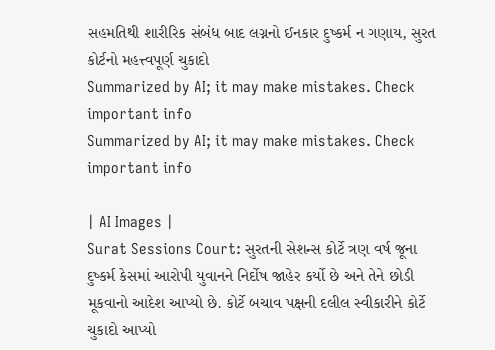સહમતિથી શારીરિક સંબંધ બાદ લગ્નનો ઈનકાર દુષ્કર્મ ન ગણાય, સુરત કોર્ટનો મહત્ત્વપૂર્ણ ચુકાદો
Summarized by AI; it may make mistakes. Check important info
Summarized by AI; it may make mistakes. Check important info

| AI Images |
Surat Sessions Court: સુરતની સેશન્સ કોર્ટે ત્રણ વર્ષ જૂના દુષ્કર્મ કેસમાં આરોપી યુવાનને નિર્દોષ જાહેર કર્યો છે અને તેને છોડી મૂકવાનો આદેશ આપ્યો છે. કોર્ટે બચાવ પક્ષની દલીલ સ્વીકારીને કોર્ટે ચુકાદો આપ્યો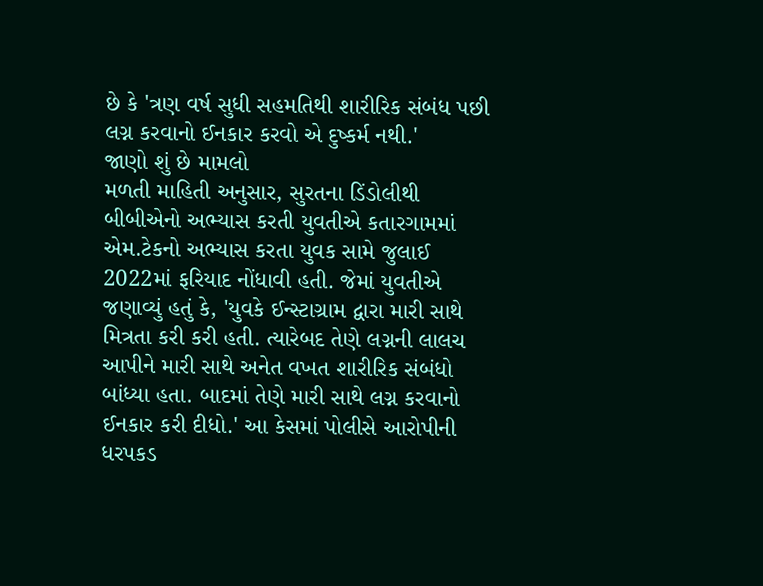છે કે 'ત્રણ વર્ષ સુધી સહમતિથી શારીરિક સંબંધ પછી લગ્ન કરવાનો ઈનકાર કરવો એ દુષ્કર્મ નથી.'
જાણો શું છે મામલો
મળતી માહિતી અનુસાર, સુરતના ડિંડોલીથી બીબીએનો અભ્યાસ કરતી યુવતીએ કતારગામમાં એમ.ટેકનો અભ્યાસ કરતા યુવક સામે જુલાઈ 2022માં ફરિયાદ નોંધાવી હતી. જેમાં યુવતીએ જણાવ્યું હતું કે, 'યુવકે ઈન્સ્ટાગ્રામ દ્વારા મારી સાથે મિત્રતા કરી કરી હતી. ત્યારેબદ તેણે લગ્નની લાલચ આપીને મારી સાથે અનેત વખત શારીરિક સંબંધો બાંધ્યા હતા. બાદમાં તેણે મારી સાથે લગ્ન કરવાનો ઈનકાર કરી દીધો.' આ કેસમાં પોલીસે આરોપીની ધરપકડ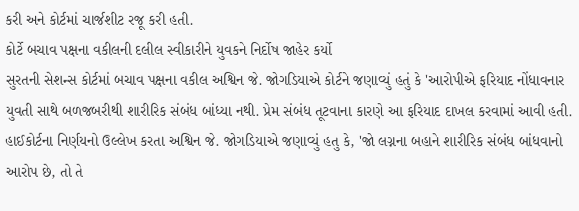કરી અને કોર્ટમાં ચાર્જશીટ રજૂ કરી હતી.
કોર્ટે બચાવ પક્ષના વકીલની દલીલ સ્વીકારીને યુવકને નિર્દોષ જાહેર કર્યો
સુરતની સેશન્સ કોર્ટમાં બચાવ પક્ષના વકીલ અશ્વિન જે. જોગડિયાએ કોર્ટને જણાવ્યું હતું કે 'આરોપીએ ફરિયાદ નોંધાવનાર યુવતી સાથે બળજબરીથી શારીરિક સંબંધ બાંધ્યા નથી. પ્રેમ સંબંધ તૂટવાના કારણે આ ફરિયાદ દાખલ કરવામાં આવી હતી.
હાઈકોર્ટના નિર્ણયનો ઉલ્લેખ કરતા અશ્વિન જે. જોગડિયાએ જણાવ્યું હતુ કે, 'જો લગ્નના બહાને શારીરિક સંબંધ બાંધવાનો આરોપ છે, તો તે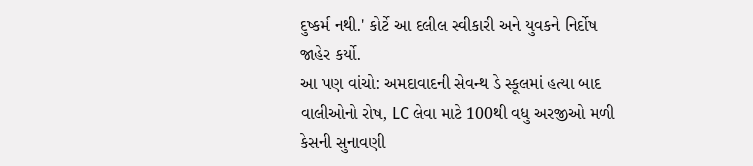દુષ્કર્મ નથી.' કોર્ટે આ દલીલ સ્વીકારી અને યુવકને નિર્દોષ જાહેર કર્યો.
આ પણ વાંચો: અમદાવાદની સેવન્થ ડે સ્કૂલમાં હત્યા બાદ વાલીઓનો રોષ, LC લેવા માટે 100થી વધુ અરજીઓ મળી
કેસની સુનાવણી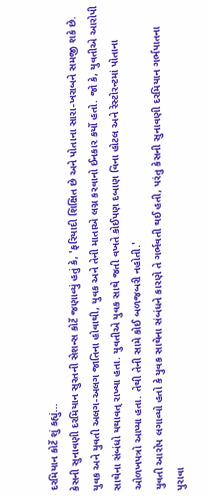દરમિયાન કોર્ટે શું કહ્યું...
કેસની સુનાવણી દરમિયાન સુરતની સેશન્સ કોર્ટે જણાવ્યું હતું કે, 'ફરિયાદી શિક્ષિત છે અને પોતાના સારા-ખરાબને સમજી શકે છે. યુવક અને યુવતી અલગ-અલગ જાતિના હોવાથી, યુવક અને તેની માતાએ લગ્ન કરવાનો ઈનકાર કર્યો હતો. જો કે, યુવતીએ આરોપી સાથેના સંબંધો યથાવત્ રાખ્યા હતા. યુવતીએ યુવક સાથે જતી વખતે કોઈપણ દબાણ વિના હોટલ અને રેસ્ટોરન્ટમાં પોતાના ઓળખપત્રો આપ્યા હતા. તેથી તેની સામે કોઈ બળજબરી નહોતી.'
યુવતી આરોપ લગાવ્યો હતો કે યુવક સાથેના સંબંધને કારણે તે ગર્ભવતી થઈ હતી, પરંતુ કેસની સુનાવણી દરમિયાન ગર્ભપાતના પુરાવા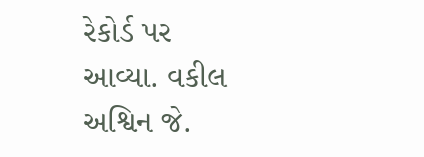રેકોર્ડ પર આવ્યા. વકીલ અશ્વિન જે.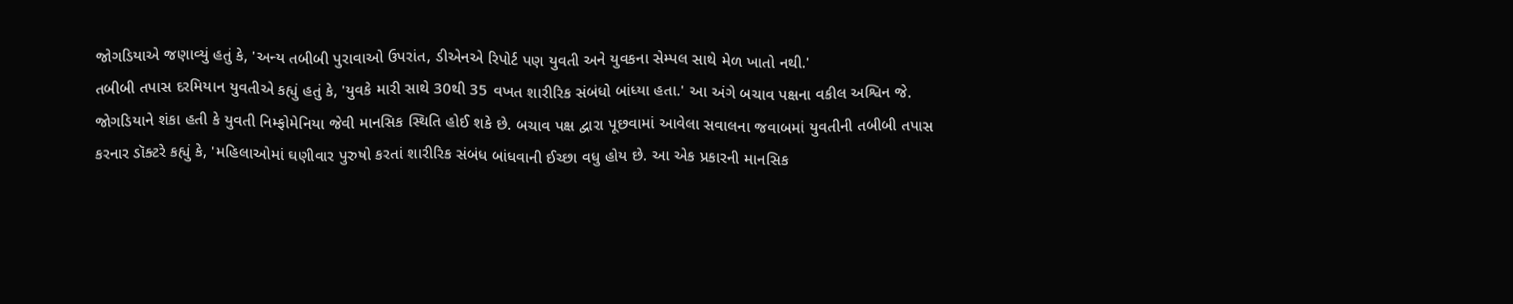જોગડિયાએ જણાવ્યું હતું કે, 'અન્ય તબીબી પુરાવાઓ ઉપરાંત, ડીએનએ રિપોર્ટ પણ યુવતી અને યુવકના સેમ્પલ સાથે મેળ ખાતો નથી.'
તબીબી તપાસ દરમિયાન યુવતીએ કહ્યું હતું કે, 'યુવકે મારી સાથે 30થી 35 વખત શારીરિક સંબંધો બાંધ્યા હતા.' આ અંગે બચાવ પક્ષના વકીલ અશ્વિન જે. જોગડિયાને શંકા હતી કે યુવતી નિમ્ફોમેનિયા જેવી માનસિક સ્થિતિ હોઈ શકે છે. બચાવ પક્ષ દ્વારા પૂછવામાં આવેલા સવાલના જવાબમાં યુવતીની તબીબી તપાસ કરનાર ડૉક્ટરે કહ્યું કે, 'મહિલાઓમાં ઘણીવાર પુરુષો કરતાં શારીરિક સંબંધ બાંધવાની ઈચ્છા વધુ હોય છે. આ એક પ્રકારની માનસિક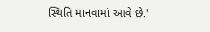સ્થિતિ માનવામાં આવે છે.'